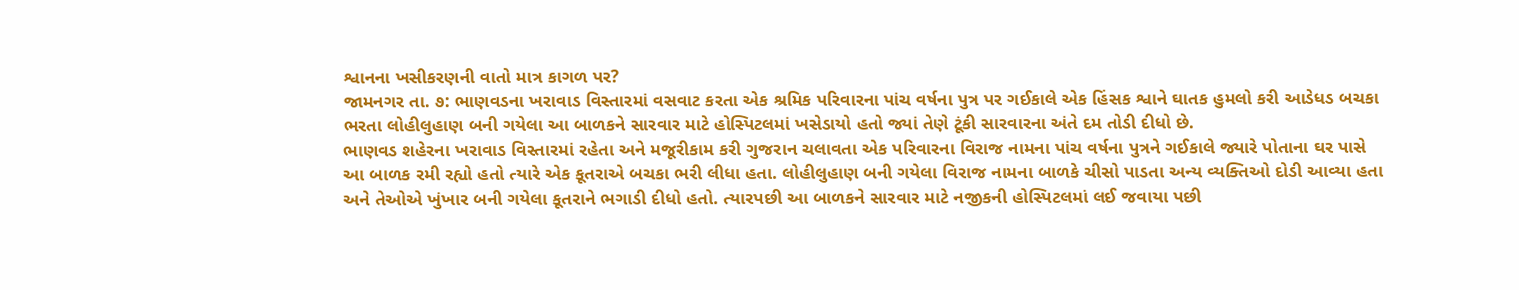શ્વાનના ખસીકરણની વાતો માત્ર કાગળ પર?
જામનગર તા. ૭: ભાણવડના ખરાવાડ વિસ્તારમાં વસવાટ કરતા એક શ્રમિક પરિવારના પાંચ વર્ષના પુત્ર પર ગઈકાલે એક હિંસક શ્વાને ઘાતક હુમલો કરી આડેધડ બચકા ભરતા લોહીલુહાણ બની ગયેલા આ બાળકને સારવાર માટે હોસ્પિટલમાં ખસેડાયો હતો જ્યાં તેણે ટૂંકી સારવારના અંતે દમ તોડી દીધો છે.
ભાણવડ શહેરના ખરાવાડ વિસ્તારમાં રહેતા અને મજૂરીકામ કરી ગુજરાન ચલાવતા એક પરિવારના વિરાજ નામના પાંચ વર્ષના પુત્રને ગઈકાલે જ્યારે પોતાના ઘર પાસે આ બાળક રમી રહ્યો હતો ત્યારે એક કૂતરાએ બચકા ભરી લીધા હતા. લોહીલુહાણ બની ગયેલા વિરાજ નામના બાળકે ચીસો પાડતા અન્ય વ્યક્તિઓ દોડી આવ્યા હતા અને તેઓએ ખુંખાર બની ગયેલા કૂતરાને ભગાડી દીધો હતો. ત્યારપછી આ બાળકને સારવાર માટે નજીકની હોસ્પિટલમાં લઈ જવાયા પછી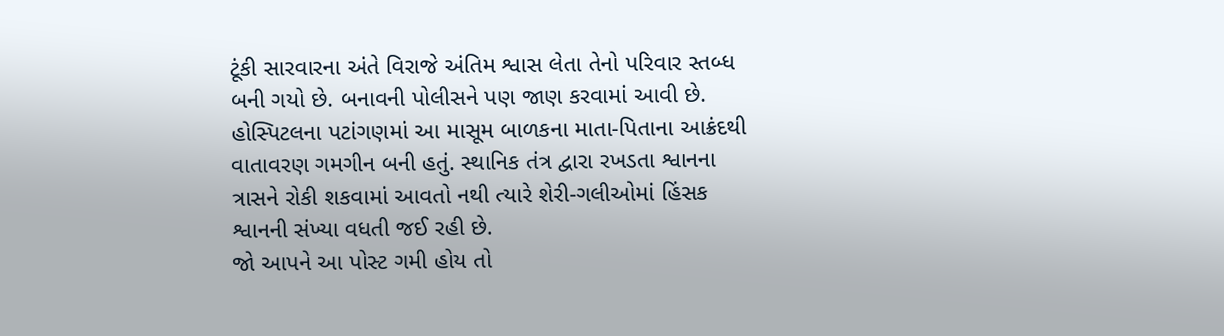ટૂંકી સારવારના અંતે વિરાજે અંતિમ શ્વાસ લેતા તેનો પરિવાર સ્તબ્ધ બની ગયો છે. બનાવની પોલીસને પણ જાણ કરવામાં આવી છે. હોસ્પિટલના પટાંગણમાં આ માસૂમ બાળકના માતા-પિતાના આક્રંદથી વાતાવરણ ગમગીન બની હતું. સ્થાનિક તંત્ર દ્વારા રખડતા શ્વાનના ત્રાસને રોકી શકવામાં આવતો નથી ત્યારે શેરી-ગલીઓમાં હિંસક શ્વાનની સંખ્યા વધતી જઈ રહી છે.
જો આપને આ પોસ્ટ ગમી હોય તો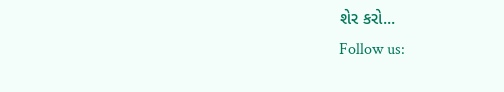શેર કરો...
Follow us: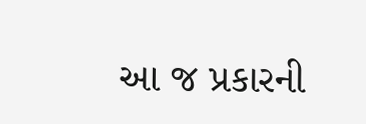આ જ પ્રકારની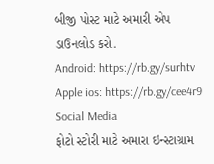બીજી પોસ્ટ માટે અમારી એપ ડાઉનલોડ કરો.
Android: https://rb.gy/surhtv
Apple ios: https://rb.gy/cee4r9
Social Media
ફોટો સ્ટોરી માટે અમારા ઇન્સ્ટાગ્રામ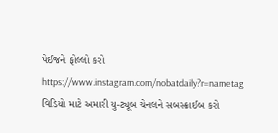પેઈજને ફોલ્લો કરો
https://www.instagram.com/nobatdaily?r=nametag
વિડિયો માટે અમારી યુ-ટ્યૂબ ચેનલને સબસ્ક્રાઈબ કરો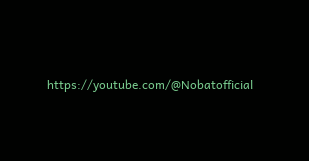https://youtube.com/@Nobatofficial